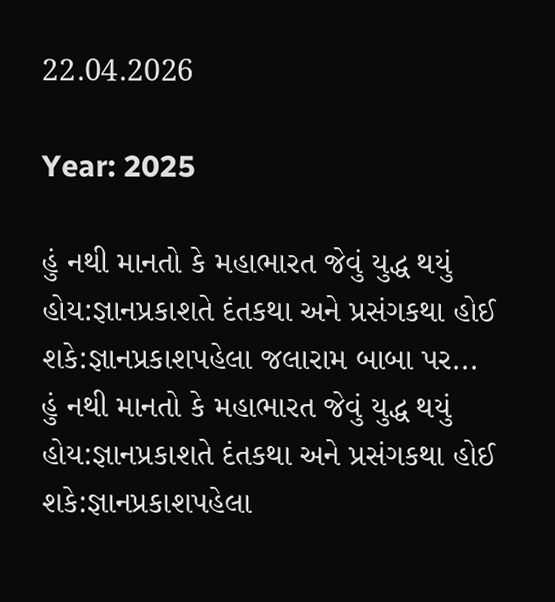22.04.2026

Year: 2025

હું નથી માનતો કે મહાભારત જેવું યુદ્ધ થયું હોય:જ્ઞાનપ્રકાશતે દંતકથા અને પ્રસંગકથા હોઈ શકે:જ્ઞાનપ્રકાશપહેલા જલારામ બાબા પર...
હું નથી માનતો કે મહાભારત જેવું યુદ્ધ થયું હોય:જ્ઞાનપ્રકાશતે દંતકથા અને પ્રસંગકથા હોઈ શકે:જ્ઞાનપ્રકાશપહેલા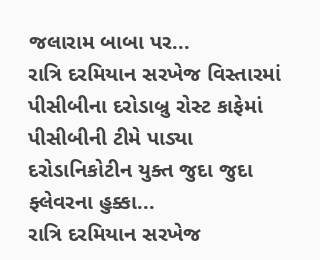જલારામ બાબા પર...
રાત્રિ દરમિયાન સરખેજ વિસ્તારમાં પીસીબીના દરોડાબ્રુ રોસ્ટ કાફેમાં પીસીબીની ટીમે પાડ્યા દરોડાનિકોટીન યુક્ત જુદા જુદા ફ્લેવરના હુક્કા...
રાત્રિ દરમિયાન સરખેજ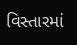વિસ્તારમાં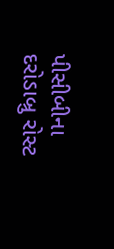પીસીબીના દરોડાબ્રુ રોસ્ટ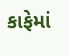કાફેમાં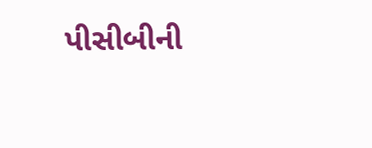પીસીબીની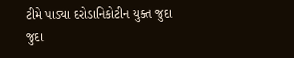ટીમે પાડ્યા દરોડાનિકોટીન યુક્ત જુદા જુદા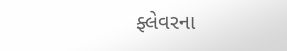ફ્લેવરના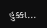હુક્કા...